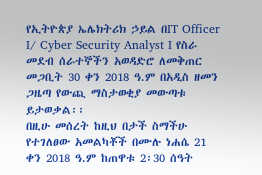የኢትዮጵያ ኤሌክትሪክ ኃይል በIT Officer I/ Cyber Security Analyst I የስራ መደብ ሰራተኞችን አወዳድሮ ለመቅጠር መጋቢት 30 ቀን 2018 ዓ.ም በአዲስ ዘመን ጋዜጣ የውጪ ማስታወቂያ መውጣቱ ይታወቃል፡፡
በዚሁ መሰረት ከዚህ በታች ስማችሁ የተገለፀው አመልካቾች በሙሉ ነሐሴ 21 ቀን 2018 ዓ.ም ከጠዋቱ 2፡30 ሰዓት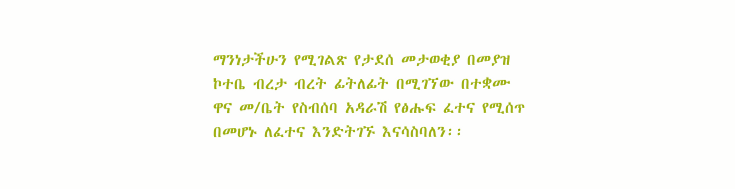ማንነታችሁን የሚገልጽ የታደሰ መታወቂያ በመያዝ ኮተቤ ብረታ ብረት ፊትለፊት በሚገኘው በተቋሙ ዋና መ/ቤት የስብሰባ አዳራሽ የፅሑፍ ፈተና የሚሰጥ በመሆኑ ለፈተና እንድትገኙ እናሳስባለን፡፡